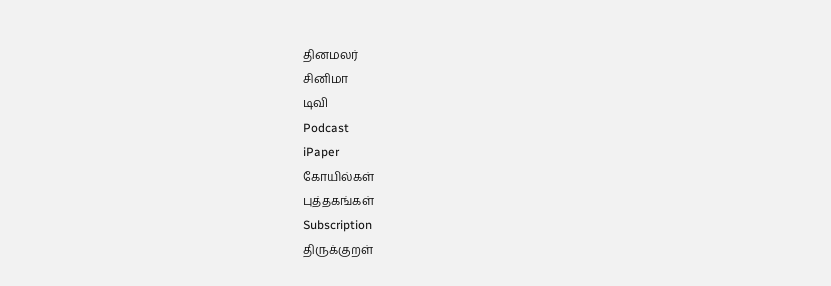தினமலர்
சினிமா
டிவி
Podcast
iPaper
கோயில்கள்
புத்தகங்கள்
Subscription
திருக்குறள்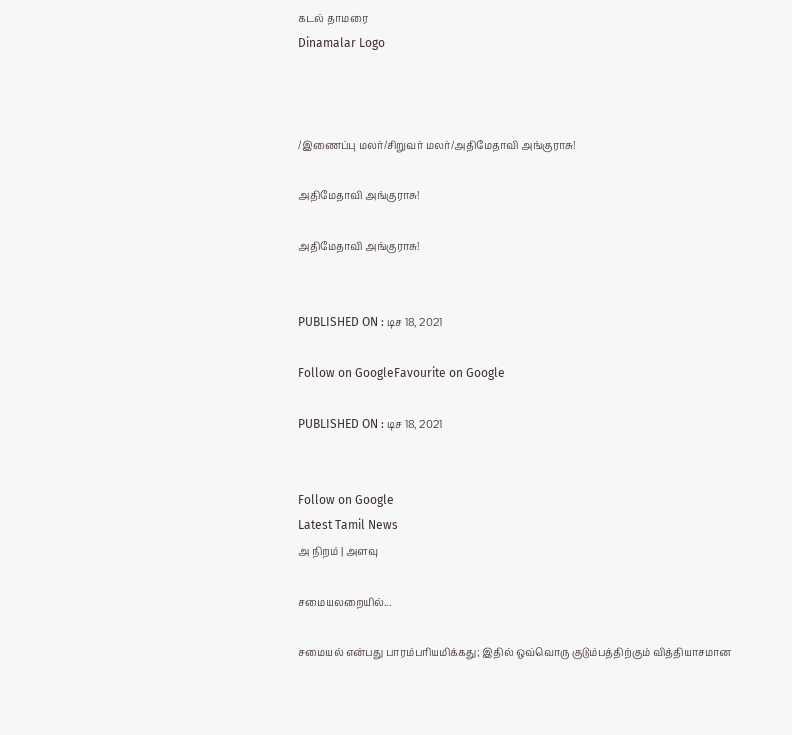கடல் தாமரை
Dinamalar Logo



/இணைப்பு மலர்/சிறுவர் மலர்/அதிமேதாவி அங்குராசு!

அதிமேதாவி அங்குராசு!

அதிமேதாவி அங்குராசு!


PUBLISHED ON : டிச 18, 2021

Follow on GoogleFavourite on Google

PUBLISHED ON : டிச 18, 2021


Follow on Google
Latest Tamil News
அ நிறம் | அளவு

சமையலறையில்...

சமையல் என்பது பாரம்பரியமிக்கது; இதில் ஒவ்வொரு குடும்பத்திற்கும் வித்தியாசமான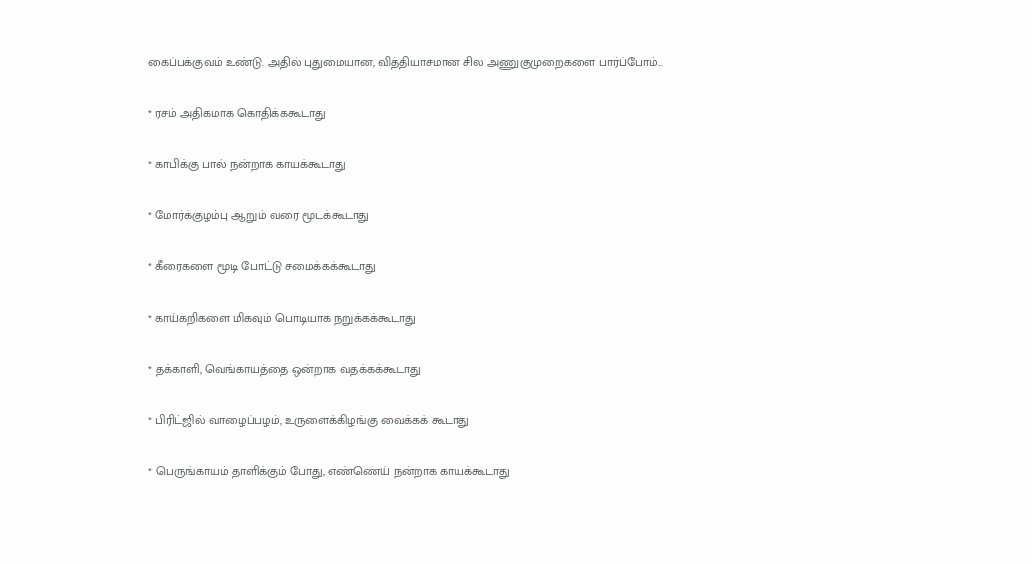கைப்பக்குவம் உண்டு. அதில் புதுமையான, வித்தியாசமான சில அணுகுமுறைகளை பார்ப்போம்...

* ரசம் அதிகமாக கொதிக்ககூடாது

* காபிக்கு பால் நன்றாக காயக்கூடாது

* மோர்க்குழம்பு ஆறும் வரை மூடக்கூடாது

* கீரைகளை மூடி போட்டு சமைக்கக்கூடாது

* காய்கறிகளை மிகவும் பொடியாக நறுக்கக்கூடாது

* தக்காளி, வெங்காயத்தை ஒன்றாக வதக்கக்கூடாது

* பிரிட்ஜில் வாழைப்பழம், உருளைக்கிழங்கு வைக்கக் கூடாது

* பெருங்காயம் தாளிக்கும் போது, எண்ணெய் நன்றாக காயக்கூடாது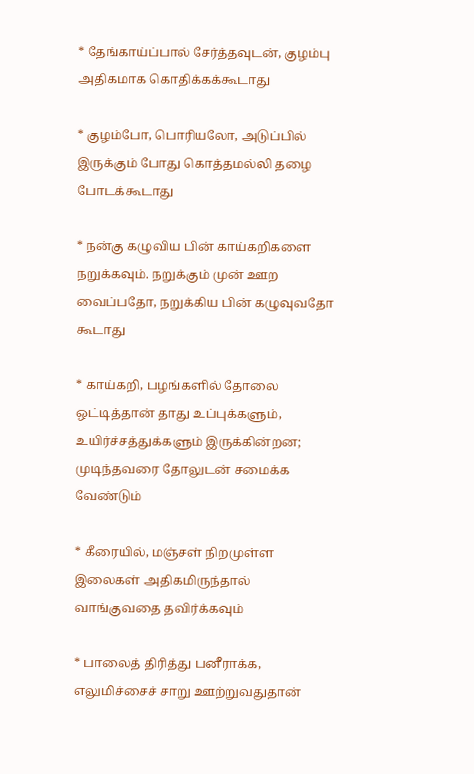* தேங்காய்ப்பால் சேர்த்தவுடன், குழம்பு அதிகமாக கொதிக்கக்கூடாது

* குழம்போ, பொரியலோ, அடுப்பில் இருக்கும் போது கொத்தமல்லி தழை போடக்கூடாது

* நன்கு கழுவிய பின் காய்கறிகளை நறுக்கவும். நறுக்கும் முன் ஊற வைப்பதோ, நறுக்கிய பின் கழுவுவதோ கூடாது

* காய்கறி, பழங்களில் தோலை ஒட்டித்தான் தாது உப்புக்களும், உயிர்ச்சத்துக்களும் இருக்கின்றன; முடிந்தவரை தோலுடன் சமைக்க வேண்டும்

* கீரையில், மஞ்சள் நிறமுள்ள இலைகள் அதிகமிருந்தால் வாங்குவதை தவிர்க்கவும்

* பாலைத் திரித்து பனீராக்க, எலுமிச்சைச் சாறு ஊற்றுவதுதான்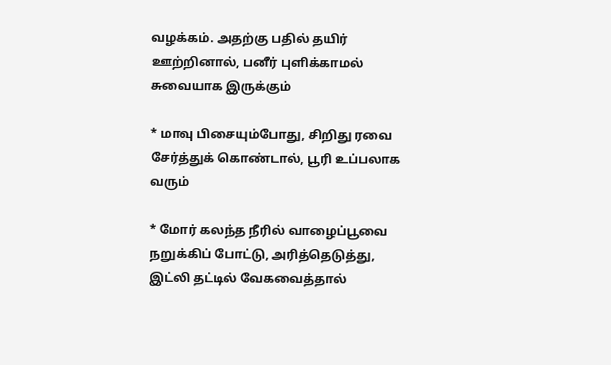வழக்கம். அதற்கு பதில் தயிர் ஊற்றினால், பனீர் புளிக்காமல் சுவையாக இருக்கும்

* மாவு பிசையும்போது, சிறிது ரவை சேர்த்துக் கொண்டால், பூரி உப்பலாக வரும்

* மோர் கலந்த நீரில் வாழைப்பூவை நறுக்கிப் போட்டு, அரித்தெடுத்து, இட்லி தட்டில் வேகவைத்தால்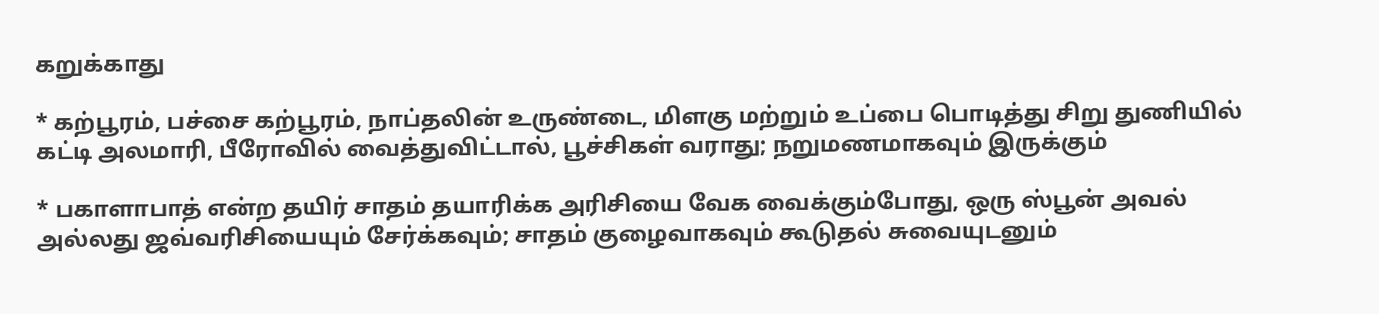கறுக்காது

* கற்பூரம், பச்சை கற்பூரம், நாப்தலின் உருண்டை, மிளகு மற்றும் உப்பை பொடித்து சிறு துணியில் கட்டி அலமாரி, பீரோவில் வைத்துவிட்டால், பூச்சிகள் வராது; நறுமணமாகவும் இருக்கும்

* பகாளாபாத் என்ற தயிர் சாதம் தயாரிக்க அரிசியை வேக வைக்கும்போது, ஒரு ஸ்பூன் அவல் அல்லது ஜவ்வரிசியையும் சேர்க்கவும்; சாதம் குழைவாகவும் கூடுதல் சுவையுடனும்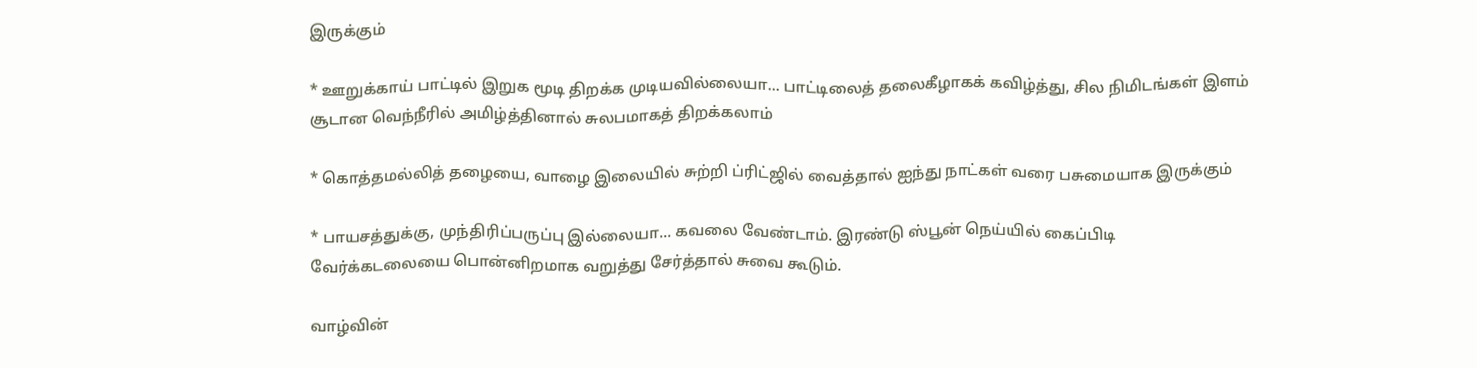இருக்கும்

* ஊறுக்காய் பாட்டில் இறுக மூடி திறக்க முடியவில்லையா... பாட்டிலைத் தலைகீழாகக் கவிழ்த்து, சில நிமிடங்கள் இளம் சூடான வெந்நீரில் அமிழ்த்தினால் சுலபமாகத் திறக்கலாம்

* கொத்தமல்லித் தழையை, வாழை இலையில் சுற்றி ப்ரிட்ஜில் வைத்தால் ஐந்து நாட்கள் வரை பசுமையாக இருக்கும்

* பாயசத்துக்கு, முந்திரிப்பருப்பு இல்லையா... கவலை வேண்டாம். இரண்டு ஸ்பூன் நெய்யில் கைப்பிடி வேர்க்கடலையை பொன்னிறமாக வறுத்து சேர்த்தால் சுவை கூடும்.

வாழ்வின்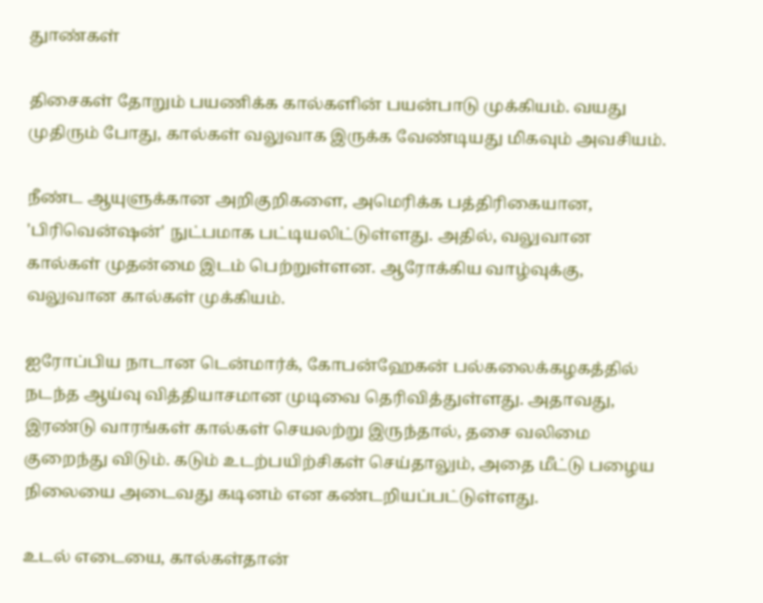துாண்கள்

திசைகள் தோறும் பயணிக்க கால்களின் பயன்பாடு முக்கியம். வயது முதிரும் போது, கால்கள் வலுவாக இருக்க வேண்டியது மிகவும் அவசியம்.

நீண்ட ஆயுளுக்கான அறிகுறிகளை, அமெரிக்க பத்திரிகையான, 'பிரிவென்ஷன்' நுட்பமாக பட்டியலிட்டுள்ளது. அதில், வலுவான கால்கள் முதன்மை இடம் பெற்றுள்ளன. ஆரோக்கிய வாழ்வுக்கு, வலுவான கால்கள் முக்கியம்.

ஐரோப்பிய நாடான டென்மார்க், கோபன்ஹேகன் பல்கலைக்கழகத்தில் நடந்த ஆய்வு வித்தியாசமான முடிவை தெரிவித்துள்ளது. அதாவது, இரண்டு வாரங்கள் கால்கள் செயலற்று இருந்தால், தசை வலிமை குறைந்து விடும். கடும் உடற்பயிற்சிகள் செய்தாலும், அதை மீட்டு பழைய நிலையை அடைவது கடினம் என கண்டறியப்பட்டுள்ளது.

உடல் எடையை, கால்கள்தான்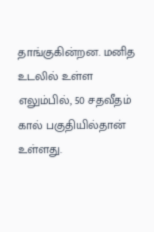தாங்குகின்றன. மனித உடலில் உள்ள எலும்பில், 50 சதவீதம் கால் பகுதியில்தான் உள்ளது.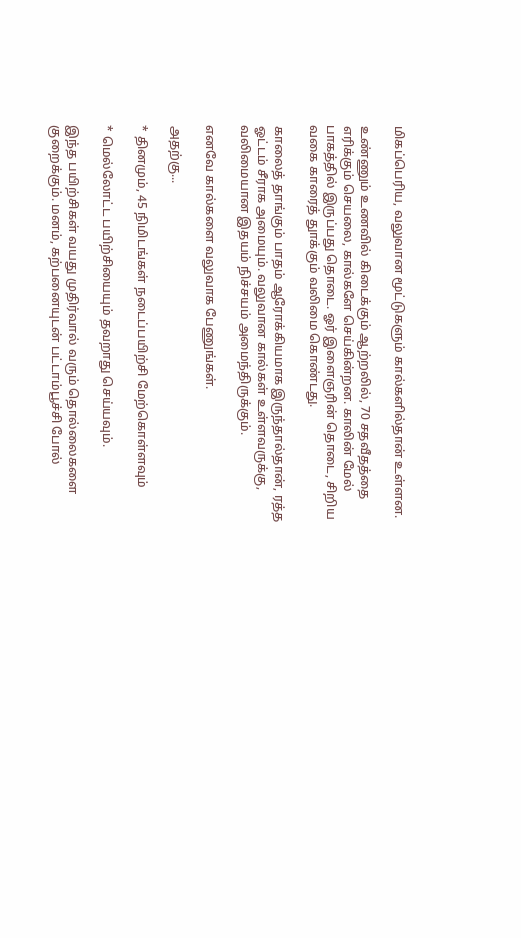மிகப்பெரிய, வலுவான மூட்டுகளும் கால்களில்தான் உள்ளன.

உண்ணும் உணவில் கிடைக்கும் ஆற்றலில், 70 சதவீதத்தை எரிக்கும் செயலை, கால்களே செய்கின்றன. காலின் மேல் பாகத்தில் இருப்பது தொடை. ஓர் இளைஞரின் தொடை, சிறிய வகை காரைத் துாக்கும் வலிமை கொண்டது.

காலைத் தாங்கும் பாதம் ஆரோக்கியமாக இருந்தால்தான், ரத்த ஓட்டம் சீராக அமையும். வலுவான கால்கள் உள்ளவருக்கு, வலிமையான இதயம் நிச்சயம் அமைந்திருக்கும்.

எனவே கால்களை வலுவாக பேணுங்கள்.

அதற்கு...

* தினமும், 45 நிமிடங்கள் நடைப்பயிற்சி மேற்கொள்ளவும்

* மெல்லோட்ட பயிற்சியையும் தவறாது செய்யவும்.

இந்த பயிற்சிகள் வயது முதிர்வால் வரும் தொல்லைகளை குறைக்கும். மனம், கற்பனையுடன் பட்டாம்பூச்சி போல்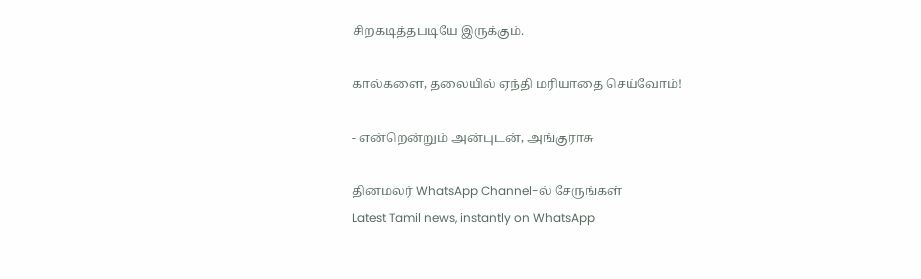சிறகடித்தபடியே இருக்கும்.

கால்களை, தலையில் ஏந்தி மரியாதை செய்வோம்!

- என்றென்றும் அன்புடன், அங்குராசு

தினமலர் WhatsApp Channel-ல் சேருங்கள்
Latest Tamil news, instantly on WhatsApp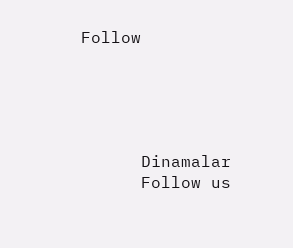Follow





      Dinamalar
      Follow us